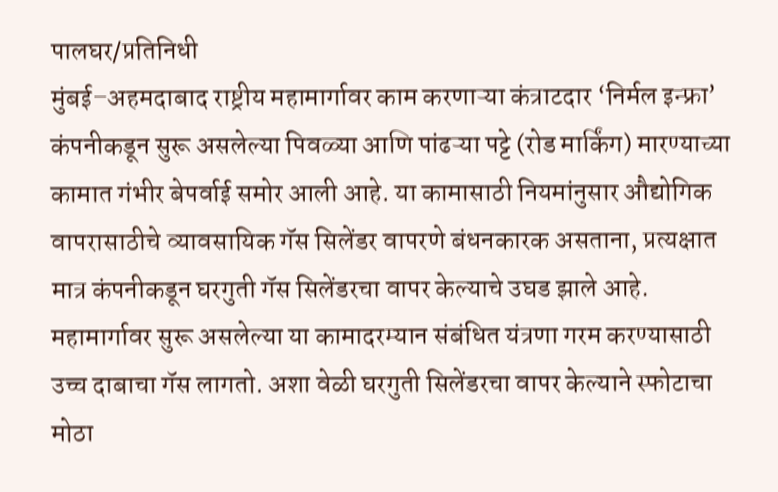पालघर/प्रतिनिधी
मुंबई–अहमदाबाद राष्ट्रीय महामार्गावर काम करणाऱ्या कंत्राटदार ‘निर्मल इन्फ्रा’ कंपनीकडून सुरू असलेल्या पिवळ्या आणि पांढऱ्या पट्टे (रोड मार्किंग) मारण्याच्या कामात गंभीर बेपर्वाई समोर आली आहे. या कामासाठी नियमांनुसार औद्योगिक वापरासाठीचे व्यावसायिक गॅस सिलेंडर वापरणे बंधनकारक असताना, प्रत्यक्षात मात्र कंपनीकडून घरगुती गॅस सिलेंडरचा वापर केल्याचे उघड झाले आहे.
महामार्गावर सुरू असलेल्या या कामादरम्यान संबंधित यंत्रणा गरम करण्यासाठी उच्च दाबाचा गॅस लागतो. अशा वेळी घरगुती सिलेंडरचा वापर केल्याने स्फोटाचा मोठा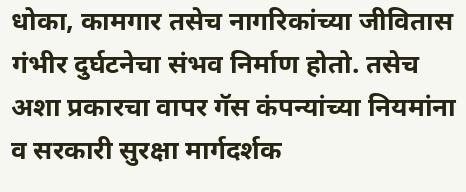धोका, कामगार तसेच नागरिकांच्या जीवितास गंभीर दुर्घटनेचा संभव निर्माण होतो. तसेच अशा प्रकारचा वापर गॅस कंपन्यांच्या नियमांना व सरकारी सुरक्षा मार्गदर्शक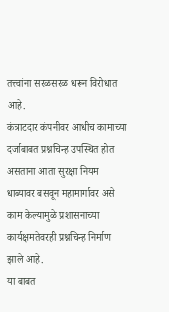तत्त्वांना सरळसरळ धरून विरोधात आहे.
कंत्राटदार कंपनीवर आधीच कामाच्या दर्जाबाबत प्रश्नचिन्ह उपस्थित होत असताना आता सुरक्षा नियम धाब्यावर बसवून महामार्गावर असे काम केल्यामुळे प्रशासनाच्या कार्यक्षमतेवरही प्रश्नचिन्ह निर्माण झाले आहे.
या बाबत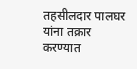तहसीलदार पालघर यांना तक्रार करण्यात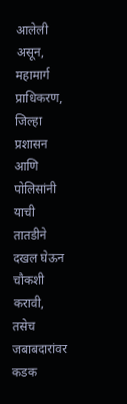आलेली असून, महामार्ग प्राधिकरण, जिल्हा प्रशासन आणि पोलिसांनी याची तातडीने दखल घेऊन चौकशी करावी, तसेच जबाबदारांवर कडक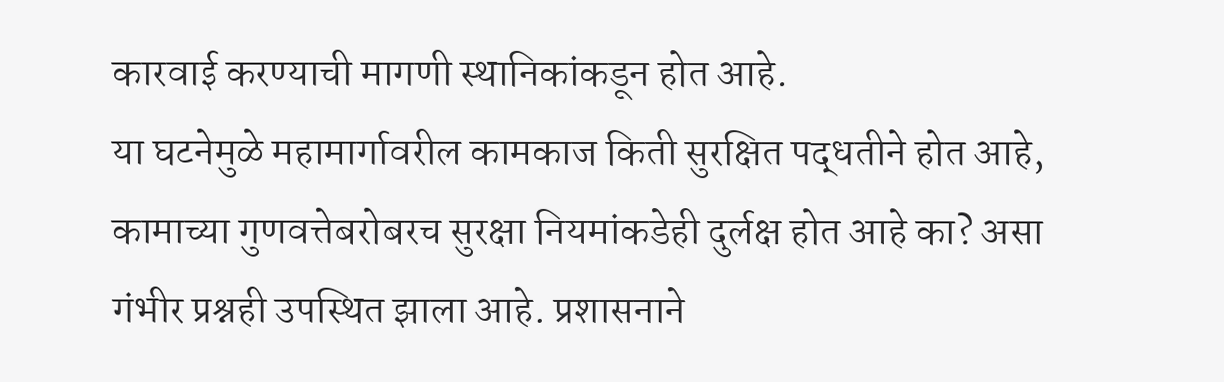कारवाई करण्याची मागणी स्थानिकांकडून होत आहे.
या घटनेमुळे महामार्गावरील कामकाज किती सुरक्षित पद्धतीने होत आहे, कामाच्या गुणवत्तेबरोबरच सुरक्षा नियमांकडेही दुर्लक्ष होत आहे का? असा गंभीर प्रश्नही उपस्थित झाला आहे. प्रशासनाने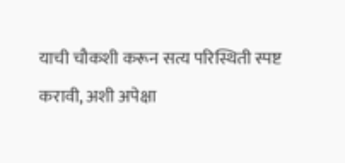याची चौकशी करून सत्य परिस्थिती स्पष्ट करावी, अशी अपेक्षा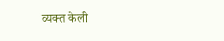व्यक्त केली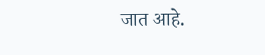जात आहे.